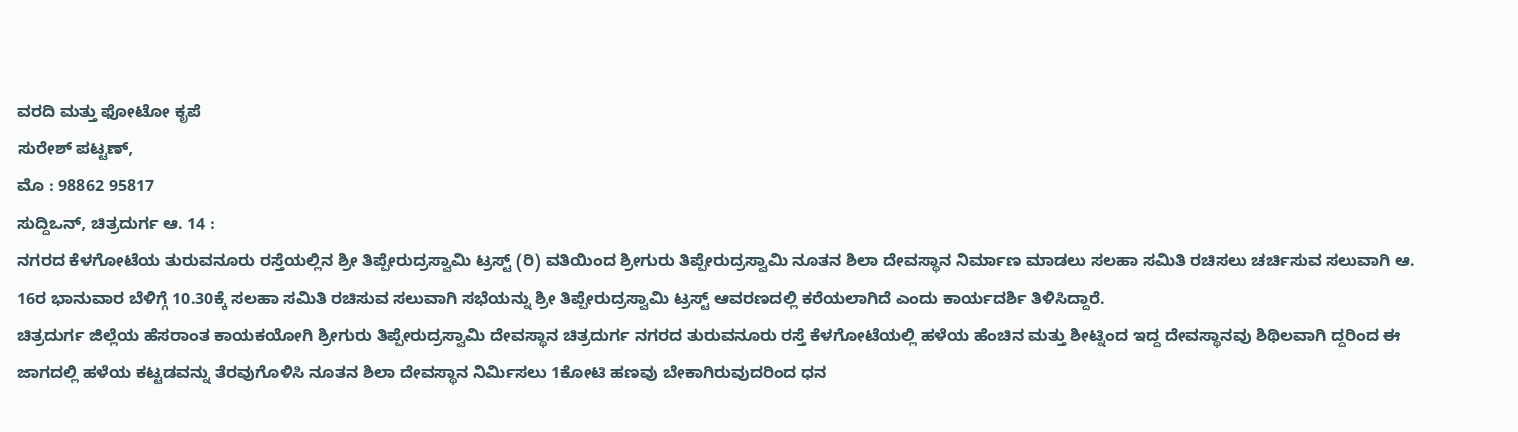ವರದಿ ಮತ್ತು ಫೋಟೋ ಕೃಪೆ
ಸುರೇಶ್ ಪಟ್ಟಣ್,
ಮೊ : 98862 95817
ಸುದ್ದಿಒನ್, ಚಿತ್ರದುರ್ಗ ಆ. 14 :
ನಗರದ ಕೆಳಗೋಟೆಯ ತುರುವನೂರು ರಸ್ತೆಯಲ್ಲಿನ ಶ್ರೀ ತಿಪ್ಪೇರುದ್ರಸ್ವಾಮಿ ಟ್ರಸ್ಟ್ (ರಿ) ವತಿಯಿಂದ ಶ್ರೀಗುರು ತಿಪ್ಪೇರುದ್ರಸ್ವಾಮಿ ನೂತನ ಶಿಲಾ ದೇವಸ್ಥಾನ ನಿರ್ಮಾಣ ಮಾಡಲು ಸಲಹಾ ಸಮಿತಿ ರಚಿಸಲು ಚರ್ಚಿಸುವ ಸಲುವಾಗಿ ಆ. 16ರ ಭಾನುವಾರ ಬೆಳಿಗ್ಗೆ 10.30ಕ್ಕೆ ಸಲಹಾ ಸಮಿತಿ ರಚಿಸುವ ಸಲುವಾಗಿ ಸಭೆಯನ್ನು ಶ್ರೀ ತಿಪ್ಪೇರುದ್ರಸ್ವಾಮಿ ಟ್ರಸ್ಟ್ ಆವರಣದಲ್ಲಿ ಕರೆಯಲಾಗಿದೆ ಎಂದು ಕಾರ್ಯದರ್ಶಿ ತಿಳಿಸಿದ್ದಾರೆ.
ಚಿತ್ರದುರ್ಗ ಜಿಲ್ಲೆಯ ಹೆಸರಾಂತ ಕಾಯಕಯೋಗಿ ಶ್ರೀಗುರು ತಿಪ್ಪೇರುದ್ರಸ್ವಾಮಿ ದೇವಸ್ಥಾನ ಚಿತ್ರದುರ್ಗ ನಗರದ ತುರುವನೂರು ರಸ್ತೆ ಕೆಳಗೋಟೆಯಲ್ಲಿ ಹಳೆಯ ಹೆಂಚಿನ ಮತ್ತು ಶೀಟ್ನಿಂದ ಇದ್ದ ದೇವಸ್ಥಾನವು ಶಿಥಿಲವಾಗಿ ದ್ದರಿಂದ ಈ ಜಾಗದಲ್ಲಿ ಹಳೆಯ ಕಟ್ಟಡವನ್ನು ತೆರವುಗೊಳಿಸಿ ನೂತನ ಶಿಲಾ ದೇವಸ್ಥಾನ ನಿರ್ಮಿಸಲು 1ಕೋಟಿ ಹಣವು ಬೇಕಾಗಿರುವುದರಿಂದ ಧನ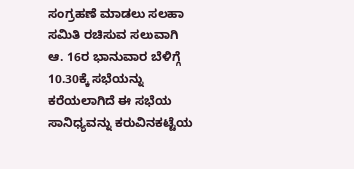ಸಂಗ್ರಹಣೆ ಮಾಡಲು ಸಲಹಾ ಸಮಿತಿ ರಚಿಸುವ ಸಲುವಾಗಿ ಆ. 16ರ ಭಾನುವಾರ ಬೆಳಿಗ್ಗೆ 10.30ಕ್ಕೆ ಸಭೆಯನ್ನು ಕರೆಯಲಾಗಿದೆ ಈ ಸಭೆಯ ಸಾನಿಧ್ಯವನ್ನು ಕರುವಿನಕಟ್ಟೆಯ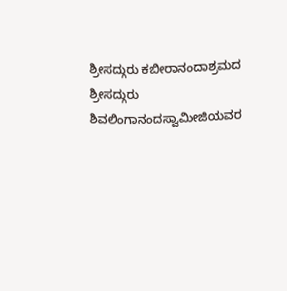ಶ್ರೀಸದ್ಗುರು ಕಬೀರಾನಂದಾಶ್ರಮದ ಶ್ರೀಸದ್ಗುರು ಶಿವಲಿಂಗಾನಂದಸ್ವಾಮೀಜಿಯವರ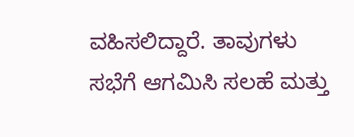ವಹಿಸಲಿದ್ದಾರೆ. ತಾವುಗಳು ಸಭೆಗೆ ಆಗಮಿಸಿ ಸಲಹೆ ಮತ್ತು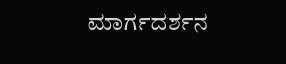ಮಾರ್ಗದರ್ಶನ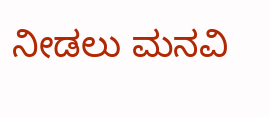ನೀಡಲು ಮನವಿ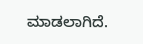ಮಾಡಲಾಗಿದೆ.